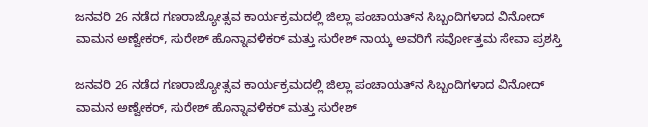ಜನವರಿ 26 ನಡೆದ ಗಣರಾಜ್ಯೋತ್ಸವ ಕಾರ್ಯಕ್ರಮದಲ್ಲಿ ಜಿಲ್ಲಾ ಪಂಚಾಯತ್‌ನ ಸಿಬ್ಬಂದಿಗಳಾದ ವಿನೋದ್ ವಾಮನ ಅಣ್ವೇಕರ್, ಸುರೇಶ್ ಹೊನ್ನಾವಳಿಕರ್ ಮತ್ತು ಸುರೇಶ್ ನಾಯ್ಕ ಅವರಿಗೆ ಸರ್ವೋತ್ತಮ ಸೇವಾ ಪ್ರಶಸ್ತಿ

ಜನವರಿ 26 ನಡೆದ ಗಣರಾಜ್ಯೋತ್ಸವ ಕಾರ್ಯಕ್ರಮದಲ್ಲಿ ಜಿಲ್ಲಾ ಪಂಚಾಯತ್‌ನ ಸಿಬ್ಬಂದಿಗಳಾದ ವಿನೋದ್ ವಾಮನ ಅಣ್ವೇಕರ್, ಸುರೇಶ್ ಹೊನ್ನಾವಳಿಕರ್ ಮತ್ತು ಸುರೇಶ್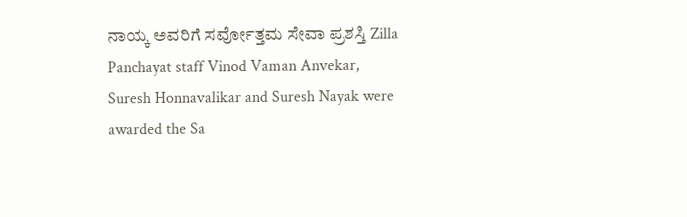ನಾಯ್ಕ ಅವರಿಗೆ ಸರ್ವೋತ್ತಮ ಸೇವಾ ಪ್ರಶಸ್ತಿ Zilla Panchayat staff Vinod Vaman Anvekar, Suresh Honnavalikar and Suresh Nayak were awarded the Sa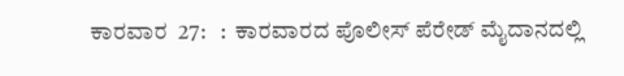ಕಾರವಾರ  27:   :  ಕಾರವಾರದ ಪೊಲೀಸ್ ಪೆರೇಡ್ ಮೈದಾನದಲ್ಲಿ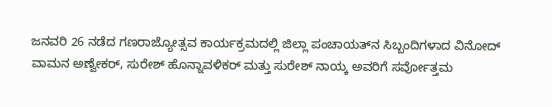ಜನವರಿ 26 ನಡೆದ ಗಣರಾಜ್ಯೋತ್ಸವ ಕಾರ್ಯಕ್ರಮದಲ್ಲಿ ಜಿಲ್ಲಾ ಪಂಚಾಯತ್‌ನ ಸಿಬ್ಬಂದಿಗಳಾದ ವಿನೋದ್ ವಾಮನ ಅಣ್ವೇಕರ್, ಸುರೇಶ್ ಹೊನ್ನಾವಳಿಕರ್ ಮತ್ತು ಸುರೇಶ್ ನಾಯ್ಕ ಅವರಿಗೆ ಸರ್ವೋತ್ತಮ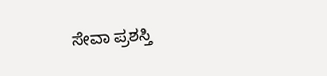ಸೇವಾ ಪ್ರಶಸ್ತಿ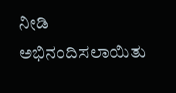ನೀಡಿ ಅಭಿನಂದಿಸಲಾಯಿತು